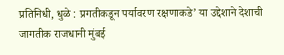प्रतिनिधी, धुळे : प्रगतीकडून पर्यावरण रक्षणाकडे’ या उद्देशाने देशाची जागतीक राजधानी मुंबई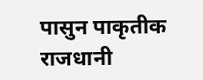पासुन पाकृतीक राजधानी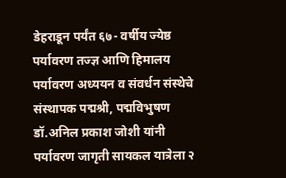डेहराडून पर्यंत ६७- वर्षीय ज्येष्ठ पर्यावरण तज्ज्ञ आणि हिमालय पर्यावरण अध्ययन व संवर्धन संस्थेचे संस्थापक पद्मश्री, पद्मविभुषण डॉ.अनिल प्रकाश जोशी यांनी पर्यावरण जागृती सायकल यात्रेला २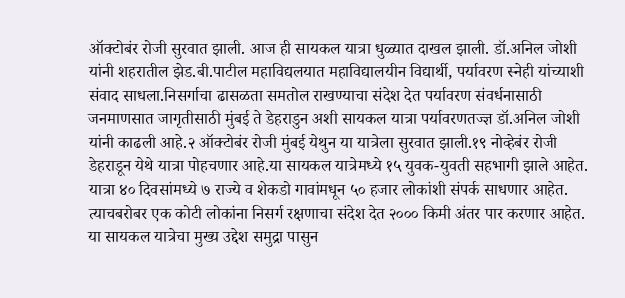ऑक्टोबंर रोजी सुरवात झाली. आज ही सायकल यात्रा धुळ्यात दाखल झाली. डॉ.अनिल जोशी यांनी शहरातील झेड.बी.पाटील महाविद्यलयात महाविद्यालयीन विद्यार्थी, पर्यावरण स्नेही यांच्याशी संवाद साधला.निसर्गाचा ढासळता समतोल राखण्याचा संदेश देत पर्यावरण संवर्धनासाठी जनमाणसात जागृतीसाठी मुंबई ते डेहराडुन अशी सायकल यात्रा पर्यावरणतज्ज्ञ डॉ.अनिल जोशी यांनी काढली आहे.२ ऑक्टोबंर रोजी मुंबई येथुन या यात्रेला सुरवात झाली.१९ नोव्हेबंर रोजी डेहराडून येथे यात्रा पोहचणार आहे.या सायकल यात्रेमध्ये १५ युवक-युवती सहभागी झाले आहेत. यात्रा ४० दिवसांमध्ये ७ राज्ये व शेकडो गावांमधून ५० हजार लोकांशी संपर्क साधणार आहेत. त्याचबरोबर एक कोटी लोकांना निसर्ग रक्षणाचा संदेश देत २००० किमी अंतर पार करणार आहेत. या सायकल यात्रेचा मुख्य उद्देश समुद्रा पासुन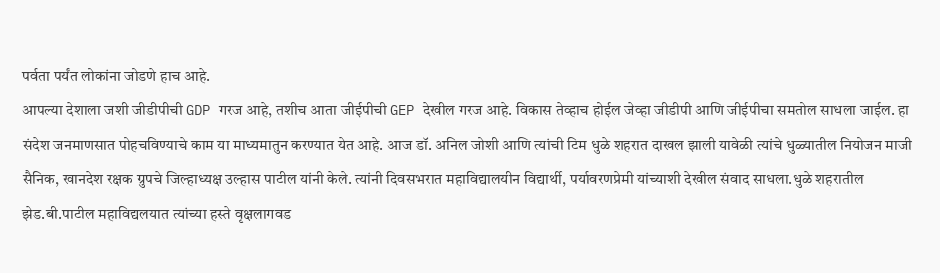पर्वता पर्यंत लोकांना जोडणे हाच आहे.
आपल्या देशाला जशी जीडीपीची GDP गरज आहे, तशीच आता जीईपीची GEP देखील गरज आहे. विकास तेव्हाच होईल जेव्हा जीडीपी आणि जीईपीचा समतोल साधला जाईल. हा संदेश जनमाणसात पोहचविण्याचे काम या माध्यमातुन करण्यात येत आहे. आज डॉ. अनिल जोशी आणि त्यांची टिम धुळे शहरात दाखल झाली यावेळी त्यांचे धुळ्यातील नियोजन माजी सैनिक, खानदेश रक्षक ग्रुपचे जिल्हाध्यक्ष उल्हास पाटील यांनी केले. त्यांनी दिवसभरात महाविद्यालयीन विद्यार्थी, पर्यावरणप्रेमी यांच्याशी देखील संवाद साधला.धुळे शहरातील झेड.बी.पाटील महाविद्यलयात त्यांच्या हस्ते वृक्षलागवड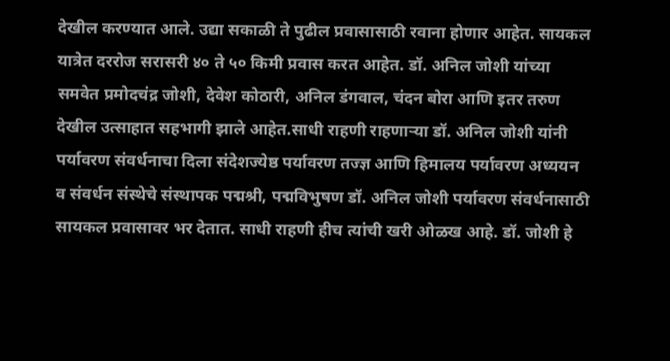देखील करण्यात आले. उद्या सकाळी ते पुढील प्रवासासाठी रवाना होणार आहेत. सायकल यात्रेत दररोज सरासरी ४० ते ५० किमी प्रवास करत आहेत. डॉ. अनिल जोशी यांच्या समवेत प्रमोदचंद्र जोशी, देवेश कोठारी, अनिल डंगवाल, चंदन बोरा आणि इतर तरुण देखील उत्साहात सहभागी झाले आहेत.साधी राहणी राहणाऱ्या डॉ. अनिल जोशी यांनी पर्यावरण संवर्धनाचा दिला संदेशज्येष्ठ पर्यावरण तज्ज्ञ आणि हिमालय पर्यावरण अध्ययन व संवर्धन संस्थेचे संस्थापक पद्मश्री, पद्मविभुषण डॉ. अनिल जोशी पर्यावरण संवर्धनासाठी सायकल प्रवासावर भर देतात. साधी राहणी हीच त्यांची खरी ओळख आहे. डॉ. जोशी हे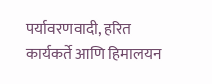पर्यावरणवादी, हरित कार्यकर्ते आणि हिमालयन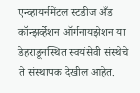एन्व्हायर्नमेंटल स्टडीज अँड कॉन्झर्व्हेशन ऑर्गनायझेशन या डेहराडूनस्थित स्वयंसेवी संस्थेचे ते संस्थापक देखील आहेत.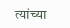त्यांच्या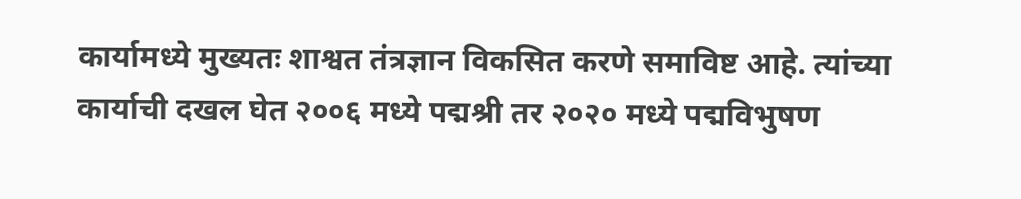कार्यामध्ये मुख्यतः शाश्वत तंत्रज्ञान विकसित करणे समाविष्ट आहे. त्यांच्या कार्याची दखल घेत २००६ मध्ये पद्मश्री तर २०२० मध्ये पद्मविभुषण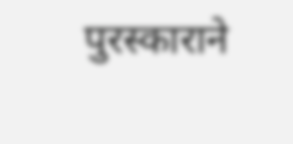पुरस्काराने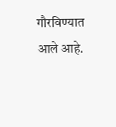गौरविण्यात आले आहे.